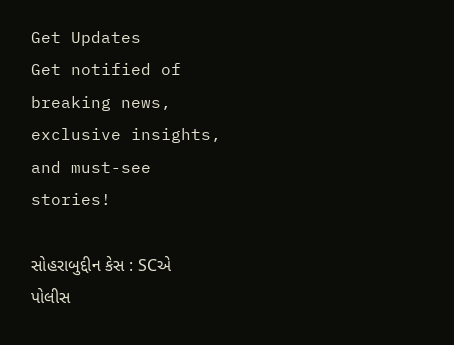Get Updates
Get notified of breaking news, exclusive insights, and must-see stories!

સોહરાબુદ્દીન કેસ : SCએ પોલીસ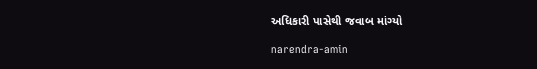અધિકારી પાસેથી જવાબ માંગ્યો

narendra-amin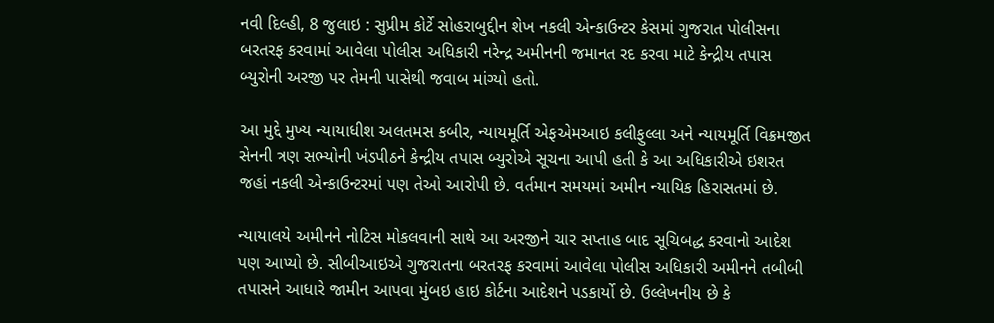નવી દિલ્હી, 8 જુલાઇ : સુપ્રીમ કોર્ટે સોહરાબુદ્દીન શેખ નકલી એન્કાઉન્ટર કેસમાં ગુજરાત પોલીસના બરતરફ કરવામાં આવેલા પોલીસ અધિકારી નરેન્દ્ર અમીનની જમાનત રદ કરવા માટે કેન્દ્રીય તપાસ બ્યુરોની અરજી પર તેમની પાસેથી જવાબ માંગ્યો હતો.

આ મુદ્દે મુખ્ય ન્યાયાધીશ અલતમસ કબીર, ન્યાયમૂર્તિ એફએમઆઇ કલીફુલ્લા અને ન્યાયમૂર્તિ વિક્રમજીત સેનની ત્રણ સભ્યોની ખંડપીઠને કેન્દ્રીય તપાસ બ્યુરોએ સૂચના આપી હતી કે આ અધિકારીએ ઇશરત જહાં નકલી એન્કાઉન્ટરમાં પણ તેઓ આરોપી છે. વર્તમાન સમયમાં અમીન ન્યાયિક હિરાસતમાં છે.

ન્યાયાલયે અમીનને નોટિસ મોકલવાની સાથે આ અરજીને ચાર સપ્તાહ બાદ સૂચિબદ્ધ કરવાનો આદેશ પણ આપ્યો છે. સીબીઆઇએ ગુજરાતના બરતરફ કરવામાં આવેલા પોલીસ અધિકારી અમીનને તબીબી તપાસને આધારે જામીન આપવા મુંબઇ હાઇ કોર્ટના આદેશને પડકાર્યો છે. ઉલ્લેખનીય છે કે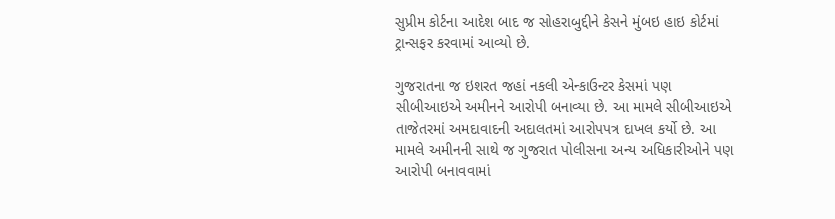સુપ્રીમ કોર્ટના આદેશ બાદ જ સોહરાબુદ્દીને કેસને મુંબઇ હાઇ કોર્ટમાં ટ્રાન્સફર કરવામાં આવ્યો છે.

ગુજરાતના જ ઇશરત જહાં નકલી એન્કાઉન્ટર કેસમાં પણ સીબીઆઇએ અમીનને આરોપી બનાવ્યા છે. આ મામલે સીબીઆઇએ તાજેતરમાં અમદાવાદની અદાલતમાં આરોપપત્ર દાખલ કર્યો છે. આ મામલે અમીનની સાથે જ ગુજરાત પોલીસના અન્ય અધિકારીઓને પણ આરોપી બનાવવામાં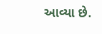આવ્યા છે.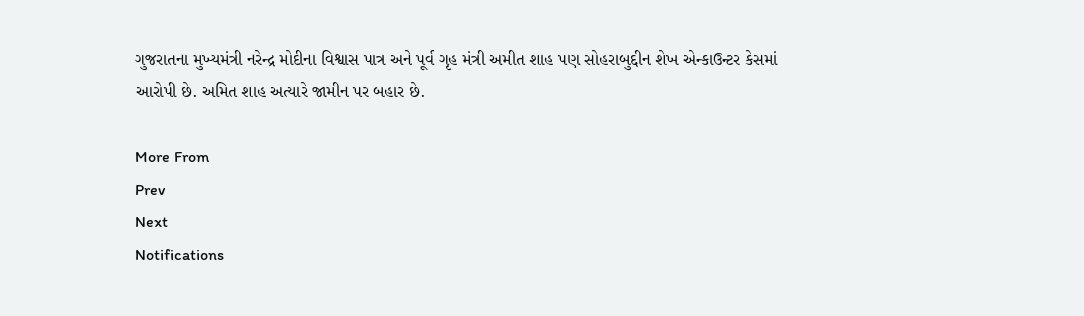ગુજરાતના મુખ્યમંત્રી નરેન્દ્ર મોદીના વિશ્વાસ પાત્ર અને પૂર્વ ગૃહ મંત્રી અમીત શાહ પણ સોહરાબુદ્દીન શેખ એન્કાઉન્ટર કેસમાં આરોપી છે. અમિત શાહ અત્યારે જામીન પર બહાર છે.

More From
Prev
Next
Notifications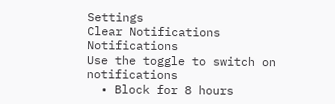Settings
Clear Notifications
Notifications
Use the toggle to switch on notifications
  • Block for 8 hours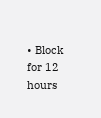• Block for 12 hours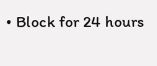• Block for 24 hours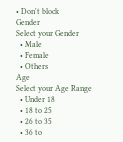• Don't block
Gender
Select your Gender
  • Male
  • Female
  • Others
Age
Select your Age Range
  • Under 18
  • 18 to 25
  • 26 to 35
  • 36 to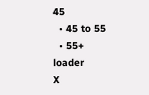45
  • 45 to 55
  • 55+
loader
X